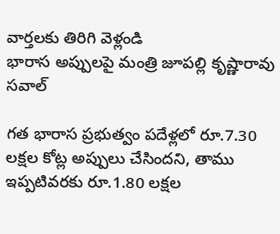వార్తలకు తిరిగి వెళ్లండి
భారాస అప్పులపై మంత్రి జూపల్లి కృష్ణారావు సవాల్

గత భారాస ప్రభుత్వం పదేళ్లలో రూ.7.30 లక్షల కోట్ల అప్పులు చేసిందని, తాము ఇప్పటివరకు రూ.1.80 లక్షల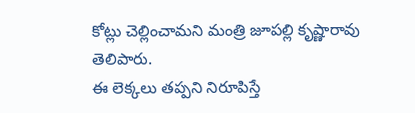కోట్లు చెల్లించామని మంత్రి జూపల్లి కృష్ణారావు తెలిపారు.
ఈ లెక్కలు తప్పని నిరూపిస్తే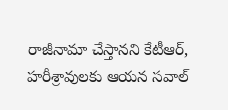రాజీనామా చేస్తానని కేటీఆర్, హరీశ్రావులకు ఆయన సవాల్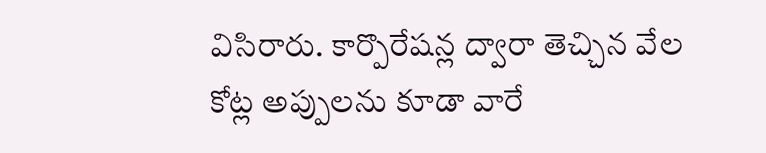విసిరారు. కార్పొరేషన్ల ద్వారా తెచ్చిన వేల కోట్ల అప్పులను కూడా వారే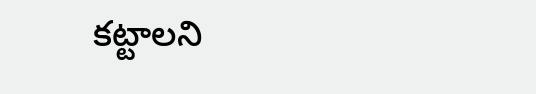కట్టాలని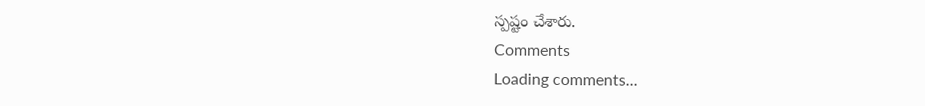స్పష్టం చేశారు.
Comments
Loading comments...